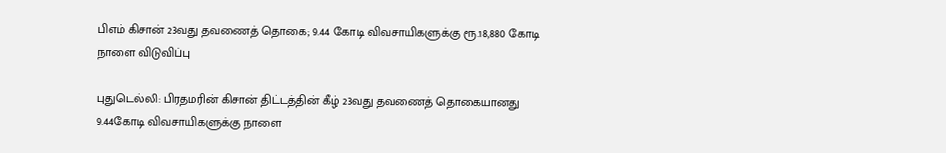பிஎம் கிசான் 23வது தவணைத் தொகை; 9.44 கோடி விவசாயிகளுக்கு ரூ.18,880 கோடி நாளை விடுவிப்பு

புதுடெல்லி: பிரதமரின் கிசான் திட்டத்தின் கீழ் 23வது தவணைத் தொகையானது 9.44கோடி விவசாயிகளுக்கு நாளை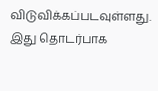விடுவிக்கப்படவுள்ளது. இது தொடர்பாக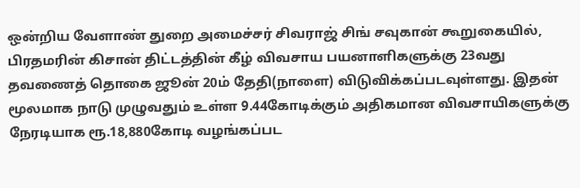ஒன்றிய வேளாண் துறை அமைச்சர் சிவராஜ் சிங் சவுகான் கூறுகையில், பிரதமரின் கிசான் திட்டத்தின் கீழ் விவசாய பயனாளிகளுக்கு 23வது தவணைத் தொகை ஜூன் 20ம் தேதி(நாளை) விடுவிக்கப்படவுள்ளது. இதன் மூலமாக நாடு முழுவதும் உள்ள 9.44கோடிக்கும் அதிகமான விவசாயிகளுக்கு நேரடியாக ரூ.18,880கோடி வழங்கப்பட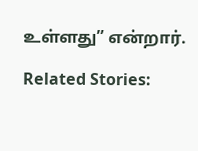உள்ளது” என்றார்.

Related Stories: